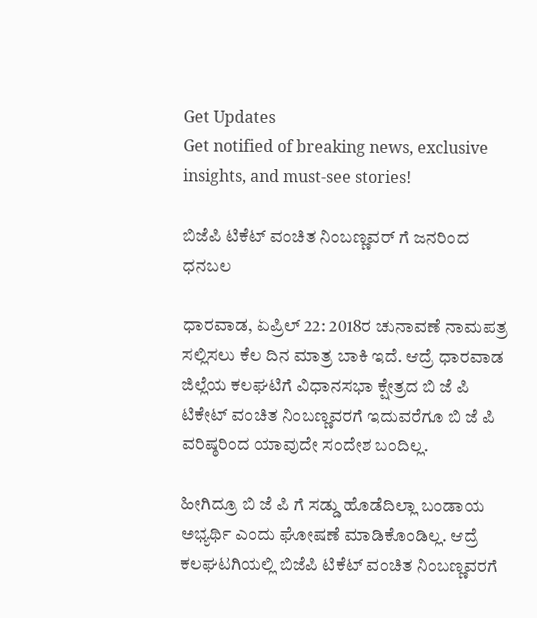Get Updates
Get notified of breaking news, exclusive insights, and must-see stories!

ಬಿಜೆಪಿ ಟಿಕೆಟ್ ವಂಚಿತ ನಿಂಬಣ್ಣವರ್ ಗೆ ಜನರಿಂದ ಧನಬಲ

ಧಾರವಾಡ, ಏಪ್ರಿಲ್ 22: 2018ರ ಚುನಾವಣೆ ನಾಮಪತ್ರ ಸಲ್ಲಿಸಲು ಕೆಲ ದಿನ ಮಾತ್ರ ಬಾಕಿ ಇದೆ. ಆದ್ರೆ ಧಾರವಾಡ ಜಿಲ್ಲೆಯ ಕಲಘಟಿಗೆ ವಿಧಾನಸಭಾ ಕ್ಷೇತ್ರದ ಬಿ ಜೆ ಪಿ ಟಿಕೇಟ್ ವಂಚಿತ ನಿಂಬಣ್ಣವರಗೆ ಇದುವರೆಗೂ ಬಿ ಜೆ ಪಿ ವರಿಷ್ಠರಿಂದ ಯಾವುದೇ ಸಂದೇಶ ಬಂದಿಲ್ಲ.

ಹೀಗಿದ್ರೂ ಬಿ ಜೆ ಪಿ ಗೆ ಸಡ್ಡು ಹೊಡೆದಿಲ್ಲಾ ಬಂಡಾಯ ಅಭ್ಯರ್ಥಿ ಎಂದು ಘೋಷಣೆ ಮಾಡಿಕೊಂಡಿಲ್ಲ. ಆದ್ರೆ ಕಲಘಟಗಿಯಲ್ಲಿ ಬಿಜೆಪಿ ಟಿಕೆಟ್ ವಂಚಿತ ನಿಂಬಣ್ಣವರಗೆ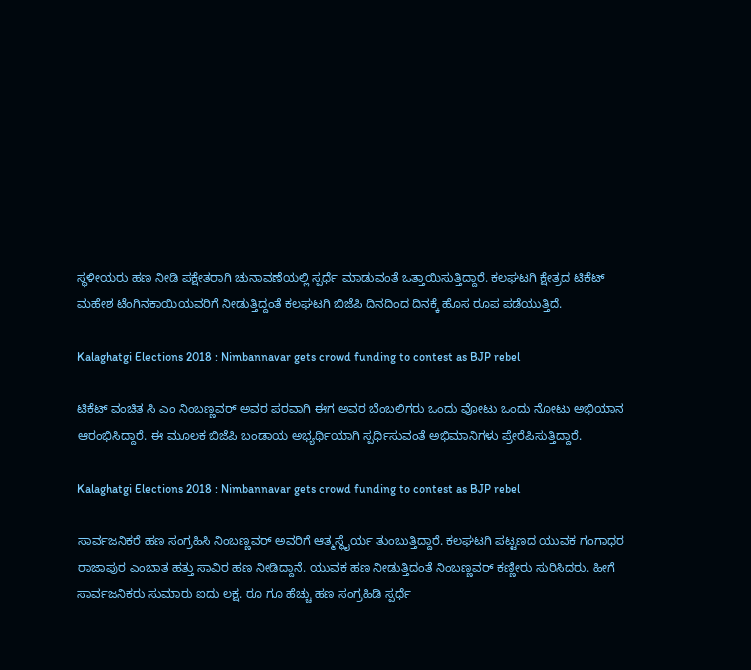ಸ್ಥಳೀಯರು ಹಣ ನೀಡಿ ಪಕ್ಷೇತರಾಗಿ ಚುನಾವಣೆಯಲ್ಲಿ ಸ್ಪರ್ಧೆ ಮಾಡುವಂತೆ ಒತ್ತಾಯಿಸುತ್ತಿದ್ದಾರೆ. ಕಲಘಟಗಿ ಕ್ಷೇತ್ರದ ಟಿಕೆಟ್ ಮಹೇಶ ಟೆಂಗಿನಕಾಯಿಯವರಿಗೆ ನೀಡುತ್ತಿದ್ದಂತೆ ಕಲಘಟಗಿ ಬಿಜೆಪಿ ದಿನದಿಂದ ದಿನಕ್ಕೆ ಹೊಸ ರೂಪ ಪಡೆಯುತ್ತಿದೆ.

Kalaghatgi Elections 2018 : Nimbannavar gets crowd funding to contest as BJP rebel

ಟಿಕೆಟ್ ವಂಚಿತ ಸಿ ಎಂ ನಿಂಬಣ್ಣವರ್ ಅವರ ಪರವಾಗಿ ಈಗ ಅವರ ಬೆಂಬಲಿಗರು ಒಂದು ವೋಟು ಒಂದು ನೋಟು ಅಭಿಯಾನ ಆರಂಭಿಸಿದ್ದಾರೆ. ಈ ಮೂಲಕ ಬಿಜೆಪಿ ಬಂಡಾಯ ಅಭ್ಯರ್ಥಿಯಾಗಿ ಸ್ಪರ್ಧಿಸುವಂತೆ ಅಭಿಮಾನಿಗಳು ಪ್ರೇರೆಪಿಸುತ್ತಿದ್ದಾರೆ.

Kalaghatgi Elections 2018 : Nimbannavar gets crowd funding to contest as BJP rebel

ಸಾರ್ವಜನಿಕರೆ ಹಣ ಸಂಗ್ರಹಿಸಿ ನಿಂಬಣ್ಣವರ್ ಅವರಿಗೆ ಆತ್ಮಸ್ಥೈರ್ಯ ತುಂಬುತ್ತಿದ್ದಾರೆ. ಕಲಘಟಗಿ ಪಟ್ಟಣದ ಯುವಕ ಗಂಗಾಧರ ರಾಜಾಪುರ ಎಂಬಾತ ಹತ್ತು ಸಾವಿರ ಹಣ ನೀಡಿದ್ದಾನೆ. ಯುವಕ ಹಣ ನೀಡುತ್ತಿದಂತೆ ನಿಂಬಣ್ಣವರ್ ಕಣ್ಣೀರು ಸುರಿಸಿದರು. ಹೀಗೆ ಸಾರ್ವಜನಿಕರು ಸುಮಾರು ಐದು ಲಕ್ಷ. ರೂ ಗೂ ಹೆಚ್ಚು ಹಣ ಸಂಗ್ರಹಿಡಿ ಸ್ಪರ್ಧೆ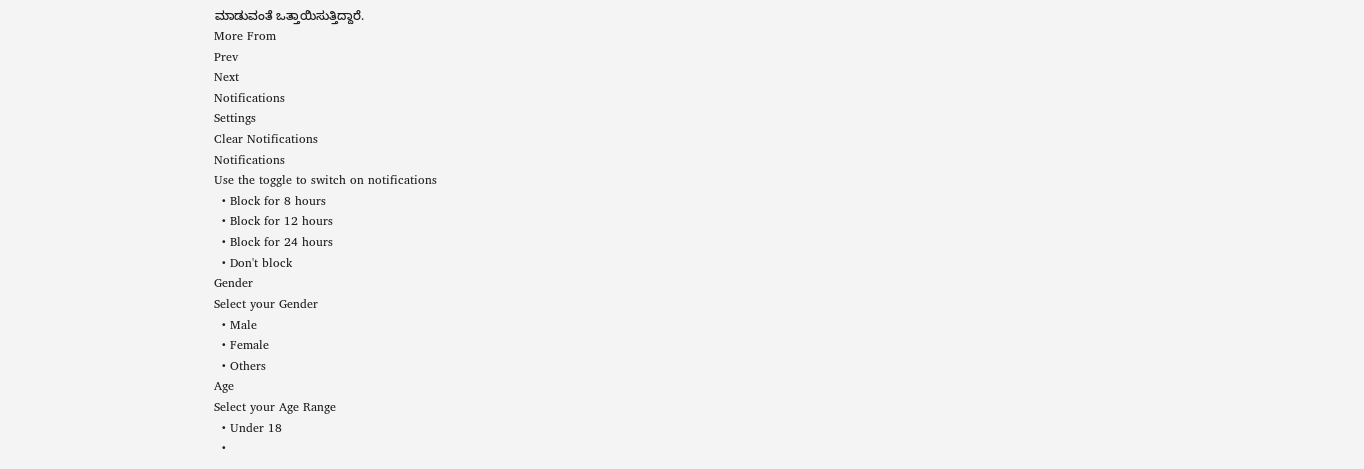ಮಾಡುವಂತೆ ಒತ್ತಾಯಿಸುತ್ತಿದ್ದಾರೆ.
More From
Prev
Next
Notifications
Settings
Clear Notifications
Notifications
Use the toggle to switch on notifications
  • Block for 8 hours
  • Block for 12 hours
  • Block for 24 hours
  • Don't block
Gender
Select your Gender
  • Male
  • Female
  • Others
Age
Select your Age Range
  • Under 18
  •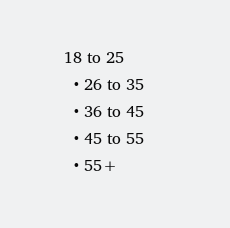18 to 25
  • 26 to 35
  • 36 to 45
  • 45 to 55
  • 55+